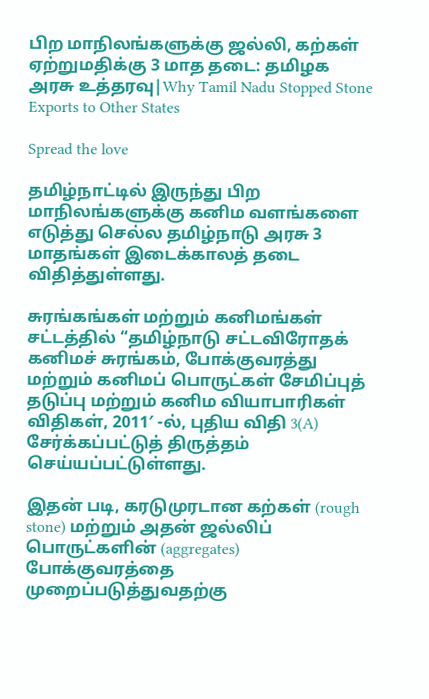பிற மாநிலங்களுக்கு ஜல்லி, கற்கள் ஏற்றுமதிக்கு 3 மாத தடை: தமிழக அரசு உத்தரவு|Why Tamil Nadu Stopped Stone Exports to Other States

Spread the love

தமிழ்நாட்டில் இருந்து பிற மாநிலங்களுக்கு கனிம வளங்களை எடுத்து செல்ல தமிழ்நாடு அரசு 3 மாதங்கள் இடைக்காலத் தடை விதித்துள்ளது.

சுரங்கங்கள் மற்றும் கனிமங்கள் சட்டத்தில் “தமிழ்நாடு சட்டவிரோதக் கனிமச் சுரங்கம், போக்குவரத்து மற்றும் கனிமப் பொருட்கள் சேமிப்புத் தடுப்பு மற்றும் கனிம வியாபாரிகள் விதிகள், 2011′ -ல், புதிய விதி 3(A) சேர்க்கப்பட்டுத் திருத்தம் செய்யப்பட்டுள்ளது.

இதன் படி, கரடுமுரடான கற்கள் (rough stone) மற்றும் அதன் ஜல்லிப் பொருட்களின் (aggregates) போக்குவரத்தை முறைப்படுத்துவதற்கு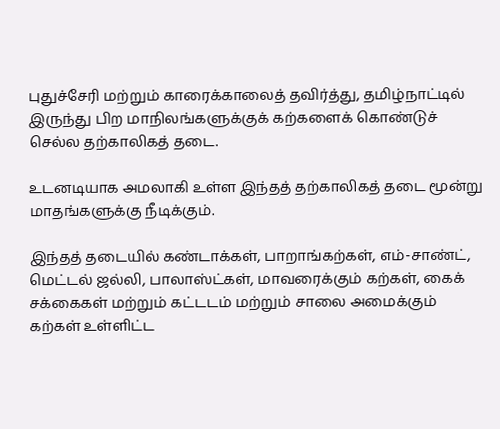புதுச்சேரி மற்றும் காரைக்காலைத் தவிர்த்து, தமிழ்நாட்டில் இருந்து பிற மாநிலங்களுக்குக் கற்களைக் கொண்டுச் செல்ல தற்காலிகத் தடை.

உடனடியாக அமலாகி உள்ள இந்தத் தற்காலிகத் தடை மூன்று மாதங்களுக்கு நீடிக்கும்.

இந்தத் தடையில் கண்டாக்கள், பாறாங்கற்கள், எம்-சாண்ட், மெட்டல் ஜல்லி, பாலாஸ்ட்கள், மாவரைக்கும் கற்கள், கைக் சக்கைகள் மற்றும் கட்டடம் மற்றும் சாலை அமைக்கும் கற்கள் உள்ளிட்ட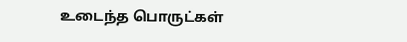உடைந்த பொருட்கள்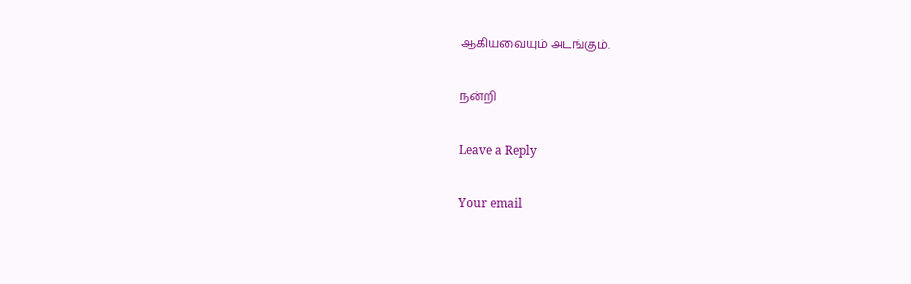ஆகியவையும் அடங்கும்.

நன்றி

Leave a Reply

Your email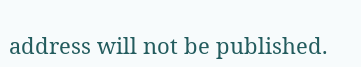address will not be published.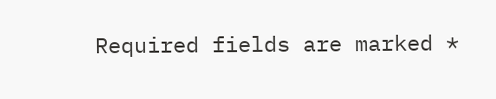Required fields are marked *